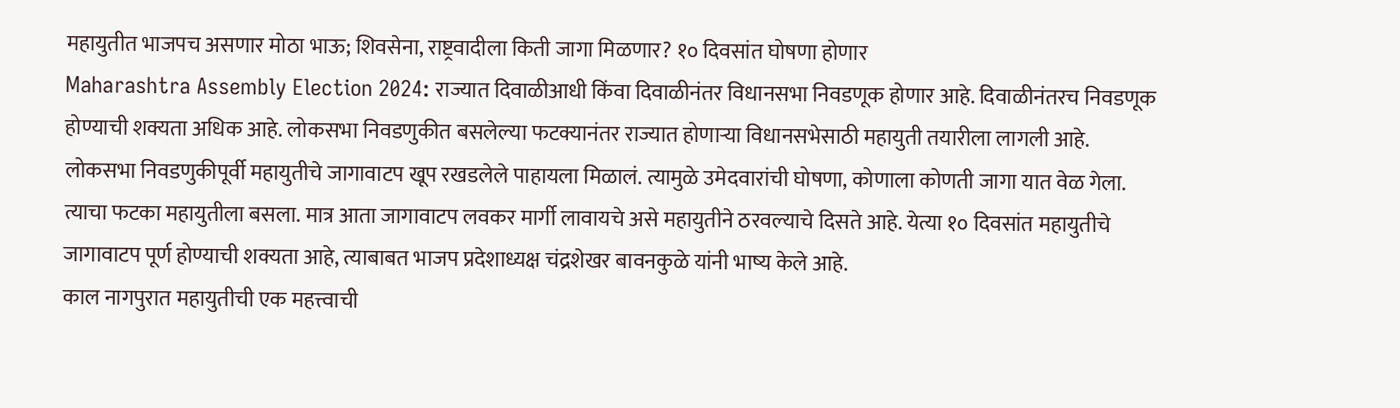महायुतीत भाजपच असणार मोठा भाऊ; शिवसेना, राष्ट्रवादीला किती जागा मिळणार? १० दिवसांत घोषणा होणार
Maharashtra Assembly Election 2024: राज्यात दिवाळीआधी किंवा दिवाळीनंतर विधानसभा निवडणूक होणार आहे. दिवाळीनंतरच निवडणूक होण्याची शक्यता अधिक आहे. लोकसभा निवडणुकीत बसलेल्या फटक्यानंतर राज्यात होणाऱ्या विधानसभेसाठी महायुती तयारीला लागली आहे. लोकसभा निवडणुकीपूर्वी महायुतीचे जागावाटप खूप रखडलेले पाहायला मिळालं. त्यामुळे उमेदवारांची घोषणा, कोणाला कोणती जागा यात वेळ गेला. त्याचा फटका महायुतीला बसला. मात्र आता जागावाटप लवकर मार्गी लावायचे असे महायुतीने ठरवल्याचे दिसते आहे. येत्या १० दिवसांत महायुतीचे जागावाटप पूर्ण होण्याची शक्यता आहे, त्याबाबत भाजप प्रदेशाध्यक्ष चंद्रशेखर बावनकुळे यांनी भाष्य केले आहे.
काल नागपुरात महायुतीची एक महत्त्वाची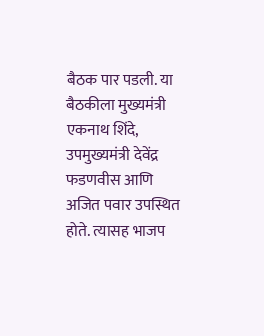बैठक पार पडली. या बैठकीला मुख्यमंत्री एकनाथ शिंदे, उपमुख्यमंत्री देवेंद्र फडणवीस आणि अजित पवार उपस्थित होते. त्यासह भाजप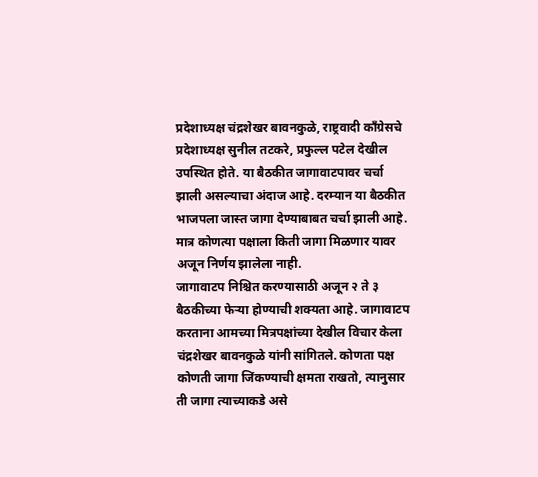प्रदेशाध्यक्ष चंद्रशेखर बावनकुळे, राष्ट्रवादी काँग्रेसचे प्रदेशाध्यक्ष सुनील तटकरे, प्रफुल्ल पटेल देखील उपस्थित होते. या बैठकीत जागावाटपावर चर्चा झाली असल्याचा अंदाज आहे. दरम्यान या बैठकीत भाजपला जास्त जागा देण्याबाबत चर्चा झाली आहे. मात्र कोणत्या पक्षाला किती जागा मिळणार यावर अजून निर्णय झालेला नाही.
जागावाटप निश्चित करण्यासाठी अजून २ ते ३ बैठकीच्या फेऱ्या होण्याची शक्यता आहे. जागावाटप करताना आमच्या मित्रपक्षांच्या देखील विचार केला चंद्रशेखर बावनकुळे यांनी सांगितले. कोणता पक्ष कोणती जागा जिंकण्याची क्षमता राखतो, त्यानुसार ती जागा त्याच्याकडे असे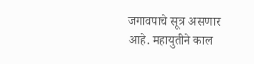जगावपाचे सूत्र असणार आहे. महायुतीने काल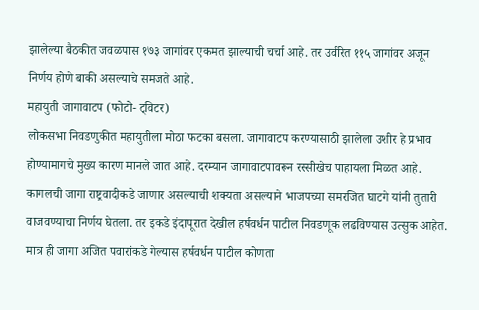झालेल्या बैठकीत जवळपास १७३ जागांवर एकमत झाल्याची चर्चा आहे. तर उर्वरित ११५ जागांवर अजून निर्णय होणे बाकी असल्याचे समजते आहे.
महायुती जागावाटप (फोटो- ट्विटर)
लोकसभा निवडणुकीत महायुतीला मोठा फटका बसला. जागावाटप करण्यासाठी झालेला उशीर हे प्रभाव होण्यामागचे मुख्य कारण मानले जात आहे. दरम्यान जागावाटपावरून रस्सीखेच पाहायला मिळत आहे. कागलची जागा राष्ट्रवादीकडे जाणार असल्याची शक्यता असल्याने भाजपच्या समरजित घाटगे यांनी तुतारी वाजवण्याचा निर्णय घेतला. तर इकडे इंदापूरात देखील हर्षवर्धन पाटील निवडणूक लढविण्यास उत्सुक आहेत. मात्र ही जागा अजित पवारांकडे गेल्यास हर्षवर्धन पाटील कोणता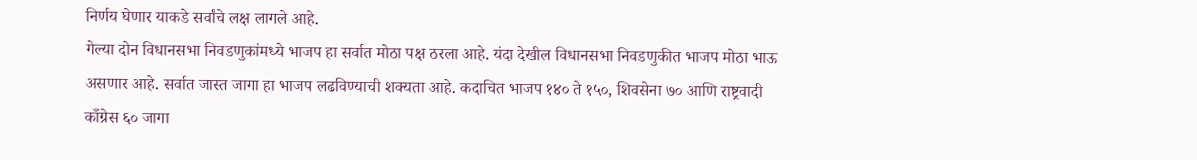निर्णय घेणार याकडे सर्वांचे लक्ष लागले आहे.
गेल्या दोन विधानसभा निवडणुकांमध्ये भाजप हा सर्वात मोठा पक्ष ठरला आहे. यंदा देखील विधानसभा निवडणुकीत भाजप मोठा भाऊ असणार आहे. सर्वात जास्त जागा हा भाजप लढविण्याची शक्यता आहे. कदाचित भाजप १४० ते १५०, शिवसेना ७० आणि राष्ट्रवादी काँग्रेस ६० जागा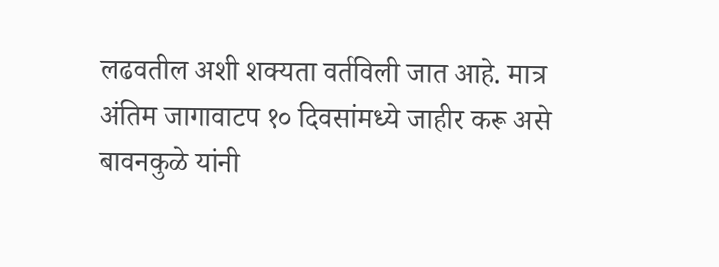लढवतील अशी शक्यता वर्तविली जात आहे. मात्र अंतिम जागावाटप १० दिवसांमध्ये जाहीर करू असे बावनकुळे यांनी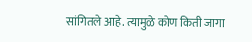सांगितले आहे. त्यामुळे कोण किती जागा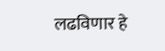लढविणार हे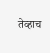तेव्हाच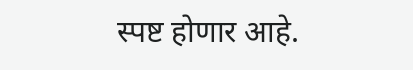स्पष्ट होणार आहे.